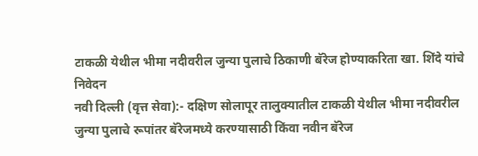टाकळी येथील भीमा नदीवरील जुन्या पुलाचे ठिकाणी बॅरेज होण्याकरिता खा. शिंदे यांचे निवेदन
नवी दिल्ली (वृत्त सेवा):- दक्षिण सोलापूर तालुक्यातील टाकळी येथील भीमा नदीवरील जुन्या पुलाचे रूपांतर बॅरेजमध्ये करण्यासाठी किंवा नवीन बॅरेज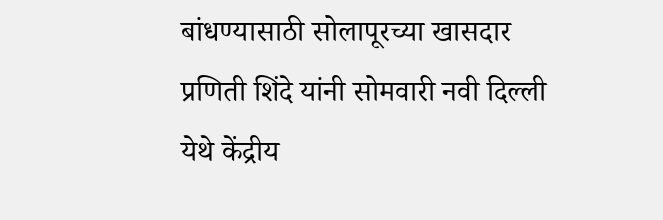बांधण्यासाठी सोलापूरच्या खासदार प्रणिती शिंदे यांनी सोमवारी नवी दिल्ली येथे केंद्रीय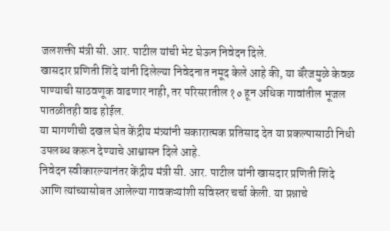जलशक्ती मंत्री सी. आर. पाटील यांची भेट घेऊन निवेदन दिले.
खासदार प्रणिती शिंदे यांनी दिलेल्या निवेदनात नमूद केले आहे की, या बॅरेजमुळे केवळ पाण्याची साठवणूक वाढणार नाही, तर परिसरातील १० हून अधिक गावांतील भूजल पातळीतही वाढ होईल.
या मागणीची दखल घेत केंद्रीय मंत्र्यांनी सकारात्मक प्रतिसाद देत या प्रकल्पासाठी निधी उपलब्ध करून देण्याचे आश्वासन दिले आहे.
निवेदन स्वीकारल्यानंतर केंद्रीय मंत्री सी. आर. पाटील यांनी खासदार प्रणिती शिंदे आणि त्यांच्यासोबत आलेल्या गावकऱ्यांशी सविस्तर चर्चा केली. या प्रश्नाचे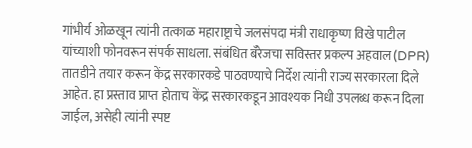गांभीर्य ओळखून त्यांनी तत्काळ महाराष्ट्राचे जलसंपदा मंत्री राधाकृष्ण विखे पाटील यांच्याशी फोनवरून संपर्क साधला. संबंधित बॅरेजचा सविस्तर प्रकल्प अहवाल (DPR) तातडीने तयार करून केंद्र सरकारकडे पाठवण्याचे निर्देश त्यांनी राज्य सरकारला दिले आहेत. हा प्रस्ताव प्राप्त होताच केंद्र सरकारकडून आवश्यक निधी उपलब्ध करून दिला जाईल, असेही त्यांनी स्पष्ट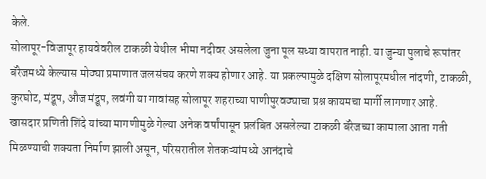केले.
सोलापूर-विजापूर हायवेवरील टाकळी येथील भीमा नदीवर असलेला जुना पूल सध्या वापरात नाही. या जुन्या पुलाचे रूपांतर बॅरेजमध्ये केल्यास मोठ्या प्रमाणात जलसंचय करणे शक्य होणार आहे. या प्रकल्पामुळे दक्षिण सोलापूरमधील नांदणी, टाकळी, कुरघोट, मंद्रूप, औज मंद्रूप, लवंगी या गावांसह सोलापूर शहराच्या पाणीपुरवठ्याचा प्रश्न कायमचा मार्गी लागणार आहे.
खासदार प्रणिती शिंदे यांच्या मागणीमुळे गेल्या अनेक वर्षांपासून प्रलंबित असलेल्या टाकळी बॅरेजच्या कामाला आता गती मिळण्याची शक्यता निर्माण झाली असून, परिसरातील शेतकऱ्यांमध्ये आनंदाचे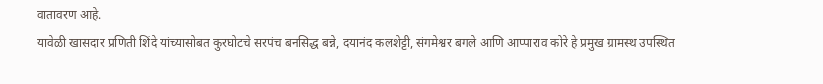वातावरण आहे.
यावेळी खासदार प्रणिती शिंदे यांच्यासोबत कुरघोटचे सरपंच बनसिद्ध बन्ने, दयानंद कलशेट्टी, संगमेश्वर बगले आणि आप्पाराव कोरे हे प्रमुख ग्रामस्थ उपस्थित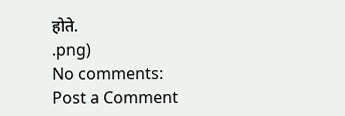होते.
.png)
No comments:
Post a Comment